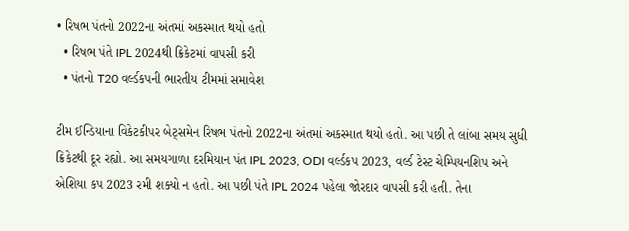• રિષભ પંતનો 2022ના અંતમાં અકસ્માત થયો હતો
  • રિષભ પંતે IPL 2024થી ક્રિકેટમાં વાપસી કરી
  • પંતનો T20 વર્લ્ડકપની ભારતીય ટીમમાં સમાવેશ

ટીમ ઈન્ડિયાના વિકેટકીપર બેટ્સમેન રિષભ પંતનો 2022ના અંતમાં અકસ્માત થયો હતો. આ પછી તે લાંબા સમય સુધી ક્રિકેટથી દૂર રહ્યો. આ સમયગાળા દરમિયાન પંત IPL 2023, ODI વર્લ્ડકપ 2023, વર્લ્ડ ટેસ્ટ ચેમ્પિયનશિપ અને એશિયા કપ 2023 રમી શક્યો ન હતો. આ પછી પંતે IPL 2024 પહેલા જોરદાર વાપસી કરી હતી. તેના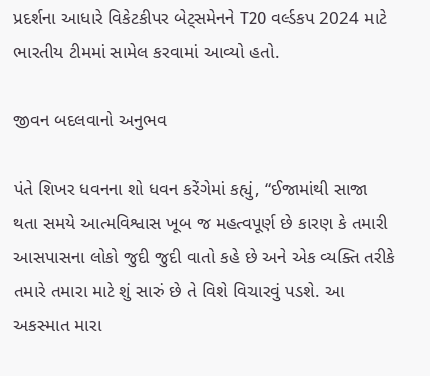પ્રદર્શના આધારે વિકેટકીપર બેટ્સમેનને T20 વર્લ્ડકપ 2024 માટે ભારતીય ટીમમાં સામેલ કરવામાં આવ્યો હતો.

જીવન બદલવાનો અનુભવ

પંતે શિખર ધવનના શો ધવન કરેંગેમાં કહ્યું, “ઈજામાંથી સાજા થતા સમયે આત્મવિશ્વાસ ખૂબ જ મહત્વપૂર્ણ છે કારણ કે તમારી આસપાસના લોકો જુદી જુદી વાતો કહે છે અને એક વ્યક્તિ તરીકે તમારે તમારા માટે શું સારું છે તે વિશે વિચારવું પડશે. આ અકસ્માત મારા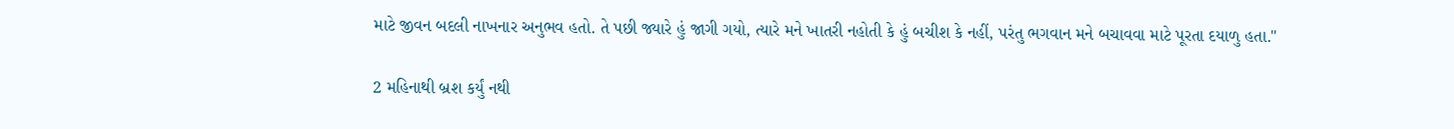માટે જીવન બદલી નાખનાર અનુભવ હતો. તે પછી જ્યારે હું જાગી ગયો, ત્યારે મને ખાતરી નહોતી કે હું બચીશ કે નહીં, પરંતુ ભગવાન મને બચાવવા માટે પૂરતા દયાળુ હતા."

2 મહિનાથી બ્રશ કર્યું નથી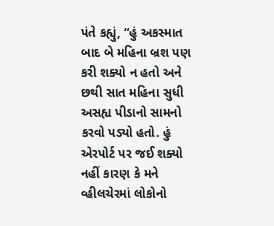પંતે કહ્યું, “હું અકસ્માત બાદ બે મહિના બ્રશ પણ કરી શક્યો ન હતો અને છથી સાત મહિના સુધી અસહ્ય પીડાનો સામનો કરવો પડ્યો હતો. હું એરપોર્ટ પર જઈ શક્યો નહીં કારણ કે મને વ્હીલચેરમાં લોકોનો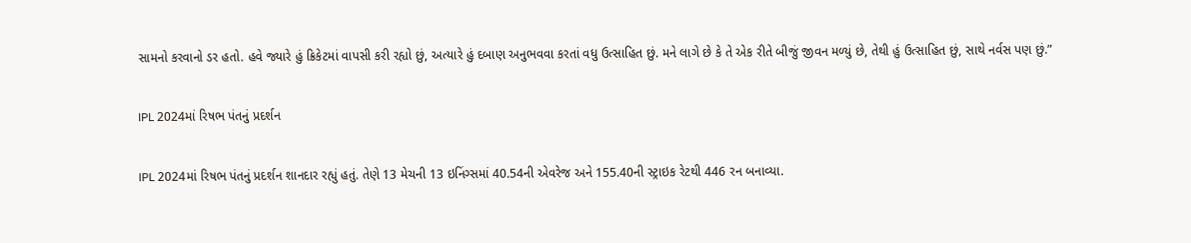સામનો કરવાનો ડર હતો. હવે જ્યારે હું ક્રિકેટમાં વાપસી કરી રહ્યો છું, અત્યારે હું દબાણ અનુભવવા કરતાં વધુ ઉત્સાહિત છું. મને લાગે છે કે તે એક રીતે બીજું જીવન મળ્યું છે, તેથી હું ઉત્સાહિત છું, સાથે નર્વસ પણ છું.”

IPL 2024માં રિષભ પંતનું પ્રદર્શન

IPL 2024માં રિષભ પંતનું પ્રદર્શન શાનદાર રહ્યું હતું. તેણે 13 મેચની 13 ઇનિંગ્સમાં 40.54ની એવરેજ અને 155.40ની સ્ટ્રાઇક રેટથી 446 રન બનાવ્યા.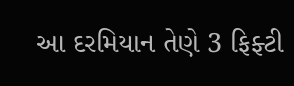આ દરમિયાન તેણે 3 ફિફ્ટી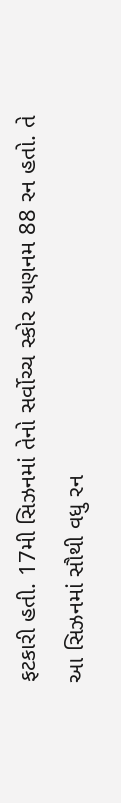ફટકારી હતી. 17મી સિઝનમાં તેનો સર્વોચ્ચ સ્કોર અણનમ 88 રન હતો. તે આ સિઝનમાં સૌથી વધુ રન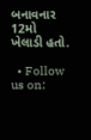બનાવનાર 12મો ખેલાડી હતો.

  • Follow us on: